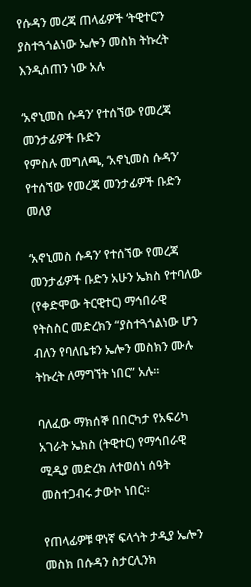የሱዳን መረጃ ጠላፊዎች ‘ትዊተር’ን ያስተጓጎልነው ኤሎን መስክ ትኩረት እንዲሰጠን ነው አሉ

‘አኖኒመስ ሱዳን’ የተሰኘው የመረጃ መንታፊዎች ቡድን
የምስሉ መግለጫ, ‘አኖኒመስ ሱዳን’ የተሰኘው የመረጃ መንታፊዎች ቡድን መለያ

‘አኖኒመስ ሱዳን’ የተሰኘው የመረጃ መንታፊዎች ቡድን አሁን ኤክስ የተባለው (የቀድሞው ትርዊተር) ማኅበራዊ የትስስር መድረክን “ያስተጓጎልነው ሆን ብለን የባለቤቱን ኤሎን መስክን ሙሉ ትኩረት ለማግኘት ነበር” አሉ።

ባለፈው ማክሰኞ በበርካታ የአፍሪካ አገራት ኤክስ (ትዊተር) የማኅበራዊ ሚዲያ መድረክ ለተወሰነ ሰዓት መስተጋብሩ ታውኮ ነበር።

የጠላፊዎቹ ዋነኛ ፍላጎት ታዲያ ኤሎን መስክ በሱዳን ስታርሊንክ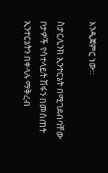እንዲጀምር ነው።

ስታርሊንክ ኢንተርኔት በሚገደብባቸው ቦታዎች የሳተላይት ሽፋን በመስጠት ኢንተርኔትን በቀላሉ ማቅረብ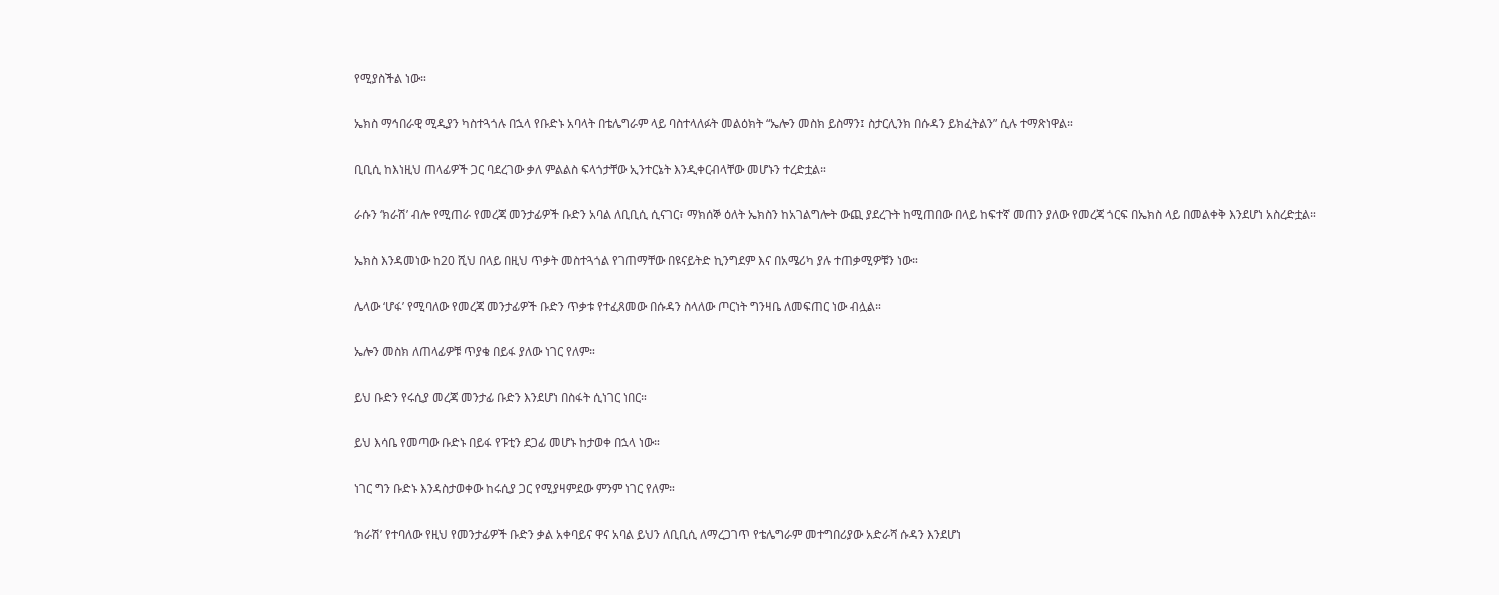የሚያስችል ነው።

ኤክስ ማኅበራዊ ሚዲያን ካስተጓጎሉ በኋላ የቡድኑ አባላት በቴሌግራም ላይ ባስተላለፉት መልዕክት “ኤሎን መስክ ይስማን፤ ስታርሊንክ በሱዳን ይክፈትልን” ሲሉ ተማጽነዋል።

ቢቢሲ ከእነዚህ ጠላፊዎች ጋር ባደረገው ቃለ ምልልስ ፍላጎታቸው ኢንተርኔት እንዲቀርብላቸው መሆኑን ተረድቷል።

ራሱን ‘ክራሽ’ ብሎ የሚጠራ የመረጃ መንታፊዎች ቡድን አባል ለቢቢሲ ሲናገር፣ ማክሰኞ ዕለት ኤክስን ከአገልግሎት ውጪ ያደረጉት ከሚጠበው በላይ ከፍተኛ መጠን ያለው የመረጃ ጎርፍ በኤክስ ላይ በመልቀቅ እንደሆነ አስረድቷል።

ኤክስ እንዳመነው ከ20 ሺህ በላይ በዚህ ጥቃት መስተጓጎል የገጠማቸው በዩናይትድ ኪንግደም እና በአሜሪካ ያሉ ተጠቃሚዎቹን ነው።

ሌላው ‘ሆፋ’ የሚባለው የመረጃ መንታፊዎች ቡድን ጥቃቱ የተፈጸመው በሱዳን ስላለው ጦርነት ግንዛቤ ለመፍጠር ነው ብሏል።

ኤሎን መስክ ለጠላፊዎቹ ጥያቄ በይፋ ያለው ነገር የለም።

ይህ ቡድን የሩሲያ መረጃ መንታፊ ቡድን እንደሆነ በስፋት ሲነገር ነበር።

ይህ እሳቤ የመጣው ቡድኑ በይፋ የፑቲን ደጋፊ መሆኑ ከታወቀ በኋላ ነው።

ነገር ግን ቡድኑ እንዳስታወቀው ከሩሲያ ጋር የሚያዛምደው ምንም ነገር የለም።

‘ክራሽ’ የተባለው የዚህ የመንታፊዎች ቡድን ቃል አቀባይና ዋና አባል ይህን ለቢቢሲ ለማረጋገጥ የቴሌግራም መተግበሪያው አድራሻ ሱዳን እንደሆነ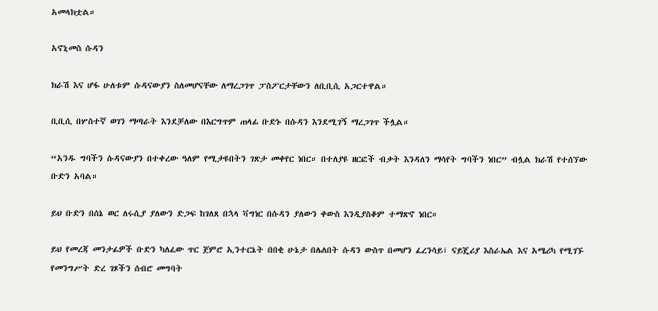አመላክቷል።

አኖኒመስ ሱዳን

ክራሽ እና ሆፋ ሁለቱም ሱዳናውያን ስለመሆናቸው ለማረጋገጥ ፓስፖርታቸውን ለቢቢሲ አጋርተዋል።

ቢቢሲ በሦስተኛ ወገን ማጣራት እንደቻለው በእርግጥም ጠላፊ ቡድኑ በሱዳን እንደሚገኝ ማረጋገጥ ችሏል።

“አንዱ ግባችን ሱዳናውያን በተቀረው ዓለም የሚታዩበትን ገጽታ መቀየር ነበር። በተለያዩ ዘርፎች ብቃት እንዳለን ማሳየት ግባችን ነበር” ብሏል ክራሽ የተሰኘው ቡድን አባል።

ይህ ቡድን በሰኔ ወር ለሩሲያ ያለውን ድጋፍ ከገለጸ በኋላ ቫግነር በሱዳን ያለውን ቀውስ እንዲያስቆም ተማጽኖ ነበር።

ይህ የመረጃ መንታፊዎች ቡድን ካለፈው ጥር ጀምሮ ኢንተርኔት በበቂ ሁኔታ በሌለበት ሱዳን ውስጥ በመሆን ፈረንሳይ፣ ናይጄሪያ እስራኤል እና አሜሪካ የሚገኙ የመንግሥት ድረ ገጾችን ሰብሮ መግባት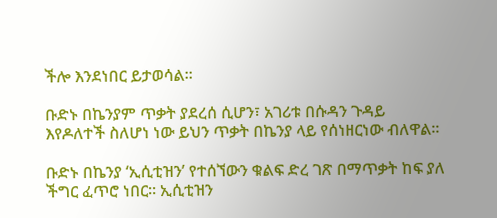ችሎ እንደነበር ይታወሳል።

ቡድኑ በኬንያም ጥቃት ያደረሰ ሲሆን፣ አገሪቱ በሱዳን ጉዳይ እየዶለተች ስለሆነ ነው ይህን ጥቃት በኬንያ ላይ የሰነዘርነው ብለዋል።

ቡድኑ በኬንያ ‘ኢሲቲዝን’ የተሰኘውን ቁልፍ ድረ ገጽ በማጥቃት ከፍ ያለ ችግር ፈጥሮ ነበር። ኢሲቲዝን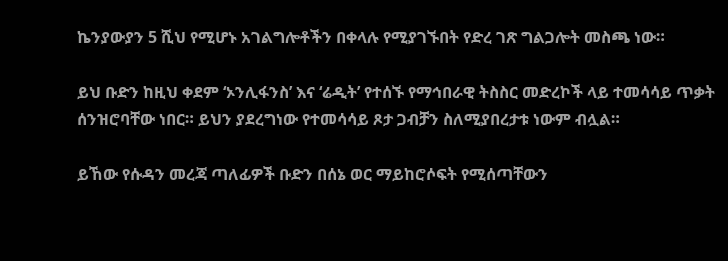ኬንያውያን 5 ሺህ የሚሆኑ አገልግሎቶችን በቀላሉ የሚያገኙበት የድረ ገጽ ግልጋሎት መስጫ ነው።

ይህ ቡድን ከዚህ ቀደም ‘ኦንሊፋንስ’ እና ‘ሬዲት’ የተሰኙ የማኅበራዊ ትስስር መድረኮች ላይ ተመሳሳይ ጥቃት ሰንዝሮባቸው ነበር። ይህን ያደረግነው የተመሳሳይ ጾታ ጋብቻን ስለሚያበረታቱ ነውም ብሏል።

ይኸው የሱዳን መረጃ ጣለፊዎች ቡድን በሰኔ ወር ማይከሮሶፍት የሚሰጣቸውን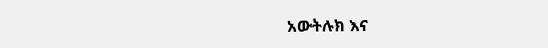አውትሉክ እና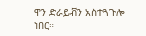ዋን ድራይቭን አስተጓጉሎ ነበር።